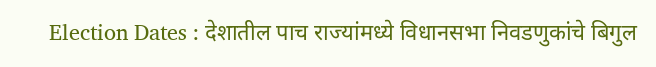Election Dates : देशातील पाच राज्यांमध्ये विधानसभा निवडणुकांचे बिगुल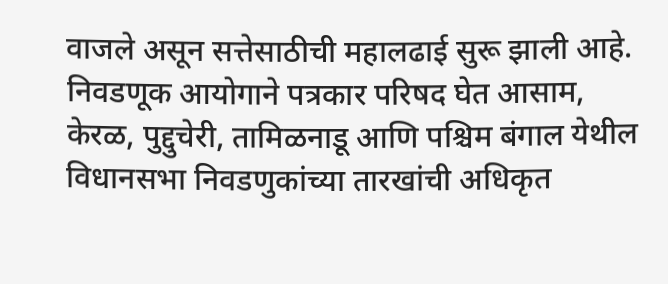वाजले असून सत्तेसाठीची महालढाई सुरू झाली आहे. निवडणूक आयोगाने पत्रकार परिषद घेत आसाम, केरळ, पुद्दुचेरी, तामिळनाडू आणि पश्चिम बंगाल येथील विधानसभा निवडणुकांच्या तारखांची अधिकृत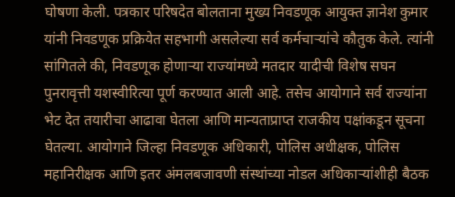घोषणा केली. पत्रकार परिषदेत बोलताना मुख्य निवडणूक आयुक्त ज्ञानेश कुमार यांनी निवडणूक प्रक्रियेत सहभागी असलेल्या सर्व कर्मचाऱ्यांचे कौतुक केले. त्यांनी सांगितले की, निवडणूक होणाऱ्या राज्यांमध्ये मतदार यादीची विशेष सघन पुनरावृत्ती यशस्वीरित्या पूर्ण करण्यात आली आहे. तसेच आयोगाने सर्व राज्यांना भेट देत तयारीचा आढावा घेतला आणि मान्यताप्राप्त राजकीय पक्षांकडून सूचना घेतल्या. आयोगाने जिल्हा निवडणूक अधिकारी, पोलिस अधीक्षक, पोलिस महानिरीक्षक आणि इतर अंमलबजावणी संस्थांच्या नोडल अधिकाऱ्यांशीही बैठक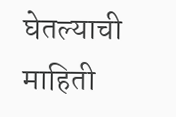घेतल्याची माहिती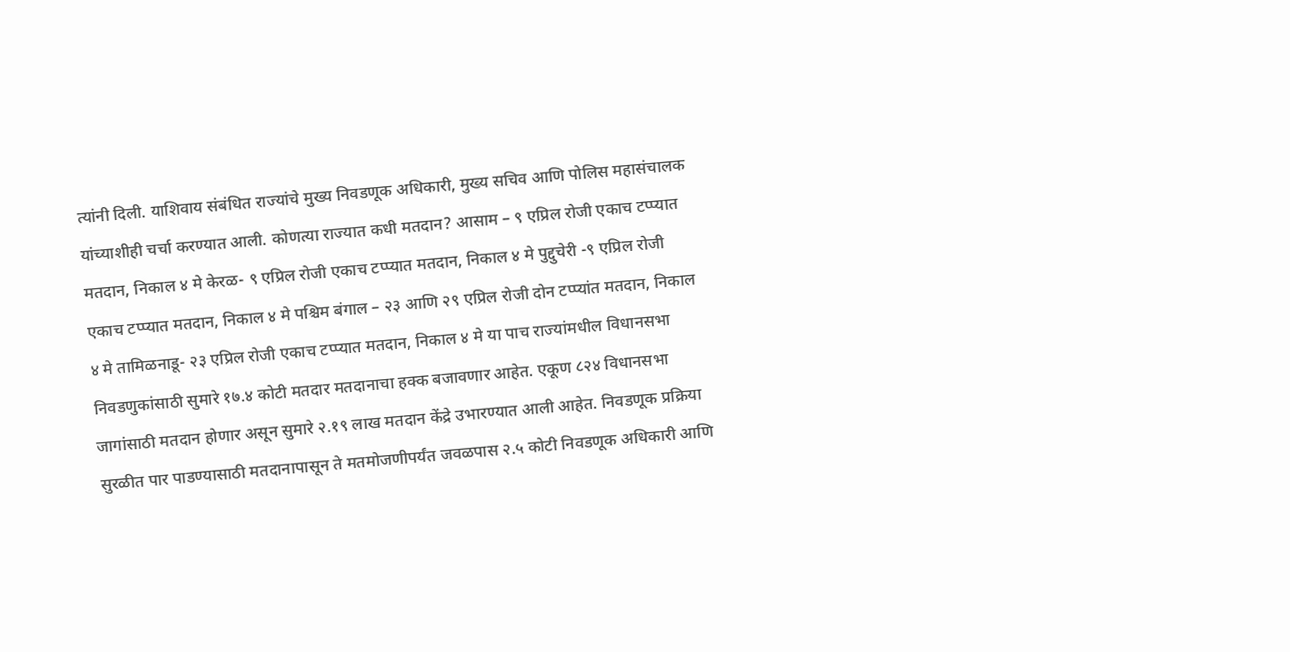त्यांनी दिली. याशिवाय संबंधित राज्यांचे मुख्य निवडणूक अधिकारी, मुख्य सचिव आणि पोलिस महासंचालक यांच्याशीही चर्चा करण्यात आली. कोणत्या राज्यात कधी मतदान? आसाम – ९ एप्रिल रोजी एकाच टप्प्यात मतदान, निकाल ४ मे केरळ- ९ एप्रिल रोजी एकाच टप्प्यात मतदान, निकाल ४ मे पुद्दुचेरी -९ एप्रिल रोजी एकाच टप्प्यात मतदान, निकाल ४ मे पश्चिम बंगाल – २३ आणि २९ एप्रिल रोजी दोन टप्प्यांत मतदान, निकाल ४ मे तामिळनाडू- २३ एप्रिल रोजी एकाच टप्प्यात मतदान, निकाल ४ मे या पाच राज्यांमधील विधानसभा निवडणुकांसाठी सुमारे १७.४ कोटी मतदार मतदानाचा हक्क बजावणार आहेत. एकूण ८२४ विधानसभा जागांसाठी मतदान होणार असून सुमारे २.१९ लाख मतदान केंद्रे उभारण्यात आली आहेत. निवडणूक प्रक्रिया सुरळीत पार पाडण्यासाठी मतदानापासून ते मतमोजणीपर्यंत जवळपास २.५ कोटी निवडणूक अधिकारी आणि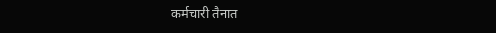कर्मचारी तैनात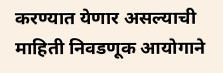करण्यात येणार असल्याची माहिती निवडणूक आयोगाने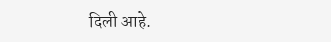दिली आहे.